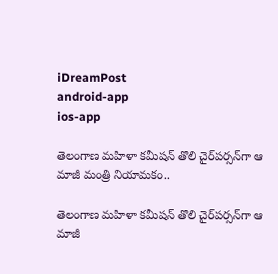iDreamPost
android-app
ios-app

తెలంగాణ మహిళా కమీషన్ తొలి చైర్‌పర్సన్‌గా ఆ మాజీ మంత్రి నియామకం..

తెలంగాణ మహిళా కమీషన్ తొలి చైర్‌పర్సన్‌గా ఆ మాజీ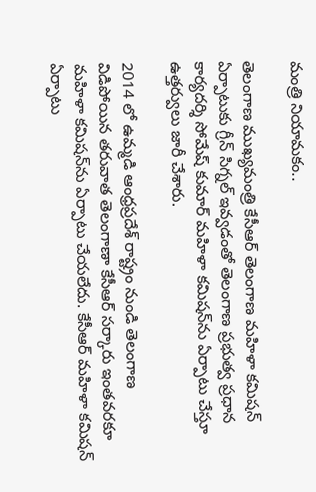మంత్రి నియామకం..

తెలంగాణ ముఖ్యమంత్రి కేసీఆర్ తెలంగాణ మహిళా కమిషన్ ఏర్పాటుకు గ్రీన్ సిగ్నల్ ఇవ్వడంతో తెలంగాణ ప్రభుత్వ ప్రధాన కార్యదర్శి సోమేష్ కుమార్ మహిళా కమిషన్‌ను ఏర్పాటు చేస్తూ ఉత్తర్వులు జారీ చేశారు.

2014 లో ఉమ్మడి ఆంధ్రప్రదేశ్ రాష్ట్రం నుండి తెలంగాణ విడిపోయిన తరువాత తెలంగాణా కేసీఆర్ సర్కారు ఇంతవరకూ మహిళా కమిషన్‌ను ఏర్పాటు చేయలేదు. కేసీఆర్ మహిళా కమిషన్ ఏర్పాటు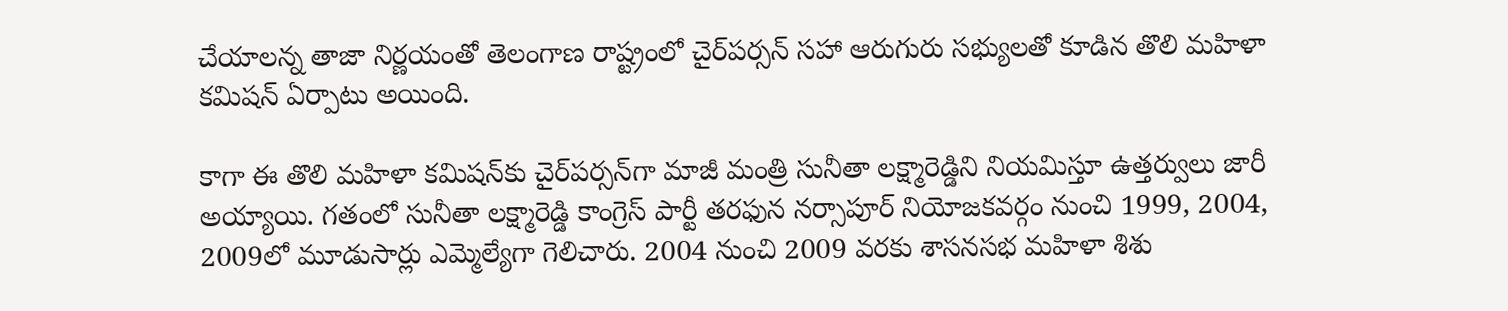చేయాలన్న తాజా నిర్ణయంతో తెలంగాణ రాష్ట్రంలో చైర్‌పర్సన్‌ సహా ఆరుగురు సభ్యులతో కూడిన తొలి మహిళా కమిషన్ ఏర్పాటు అయింది.

కాగా ఈ తొలి మహిళా కమిషన్‌కు చైర్‌పర్సన్‌గా మాజీ మంత్రి సునీతా లక్ష్మారెడ్డిని నియమిస్తూ ఉత్తర్వులు జారీ అయ్యాయి. గతంలో సునీతా లక్ష్మారెడ్డి కాంగ్రెస్‌ పార్టీ తరఫున నర్సాపూర్‌ నియోజకవర్గం నుంచి 1999, 2004, 2009లో మూడుసార్లు ఎమ్మెల్యేగా గెలిచారు. 2004 నుంచి 2009 వరకు శాసనసభ మహిళా శిశు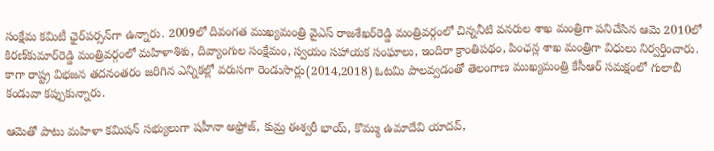సంక్షేమ కమిటీ ఛైర్‌పర్సన్‌గా ఉన్నారు. 2009లో దివంగత ముఖ్యమంత్రి వైఎస్‌ రాజశేఖర్‌రెడ్డి మంత్రివర్గంలో చిన్ననీటి వనరుల శాఖ మంత్రిగా పనిచేసిన ఆమె 2010లో కిరణ్‌కుమార్‌రెడ్డి మంత్రివర్గంలో మహిళాశిశు, దివ్యాంగుల సంక్షేమం, స్వయం సహాయక సంఘాలు, ఇందిరా క్రాంతిపథం, పింఛన్ల శాఖ మంత్రిగా విధులు నిర్వర్తించారు. కాగా రాష్ట్ర విభజన తదనంతరం జరిగిన ఎన్నికల్లో వరుసగా రెండుసార్లు(2014,2018) ఓటమి పాలవ్వడంతో తెలంగాణ ముఖ్యమంత్రి కేసీఆర్ సమక్షంలో గులాబీ కండువా కప్పుకున్నారు.

ఆమెతో పాటు మహిళా కమిషన్ సభ్యులుగా షహీనా అఫ్రోజ్, కుమ్ర ఈశ్వరీ భాయ్, కొమ్ము ఉమాదేవి యాదవ్,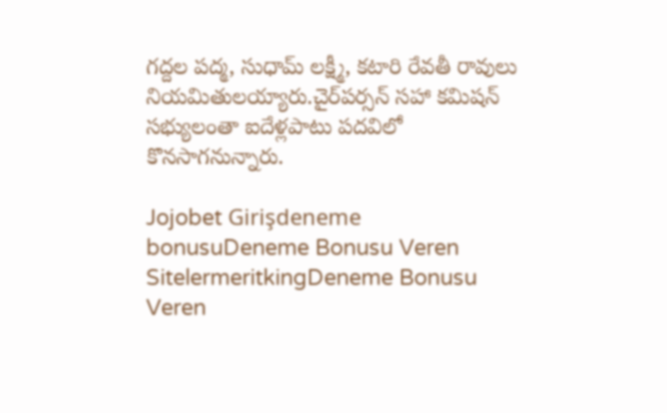గద్దల పద్మ, సుధామ్ లక్ష్మీ, కటారి రేవతీ రావులు నియమితులయ్యారు.చైర్‌పర్సన్‌ సహా కమిషన్ సభ్యులంతా ఐదేళ్లపాటు పదవిలో కొనసాగనున్నారు.

Jojobet Girişdeneme bonusuDeneme Bonusu Veren SitelermeritkingDeneme Bonusu Veren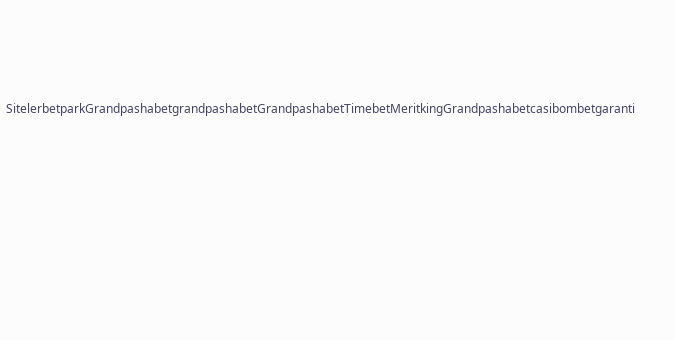SitelerbetparkGrandpashabetgrandpashabetGrandpashabetTimebetMeritkingGrandpashabetcasibombetgaranti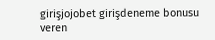girişjojobet girişdeneme bonusu veren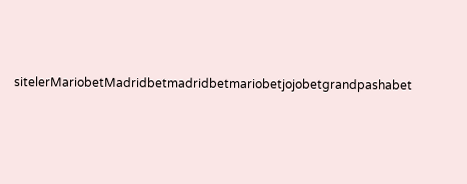sitelerMariobetMadridbetmadridbetmariobetjojobetgrandpashabet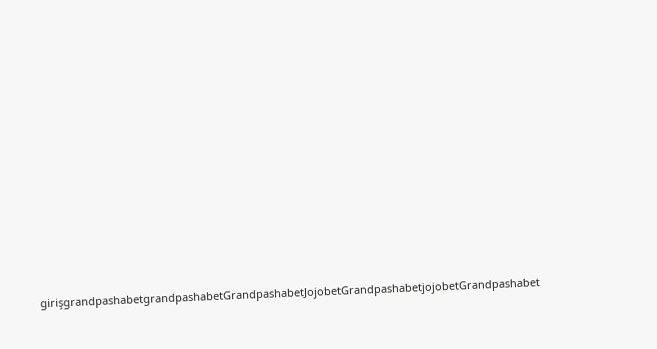girişgrandpashabetgrandpashabetGrandpashabetJojobetGrandpashabetjojobetGrandpashabet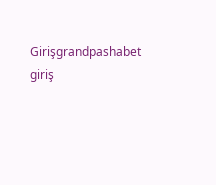Girişgrandpashabet giriş